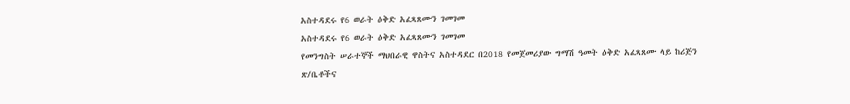አስተዳደሩ የ6 ወራት ዕቅድ አፈጻጸሙን ገመገመ
አስተዳደሩ የ6 ወራት ዕቅድ አፈጻጸሙን ገመገመ
የመንግስት ሠራተኞች ማህበራዊ ዋስትና አስተዳደር በ2018 የመጀመሪያው ግማሽ ዓመት ዕቅድ አፈጻጸሙ ላይ ከሪጅን ጽ/ቤቶችና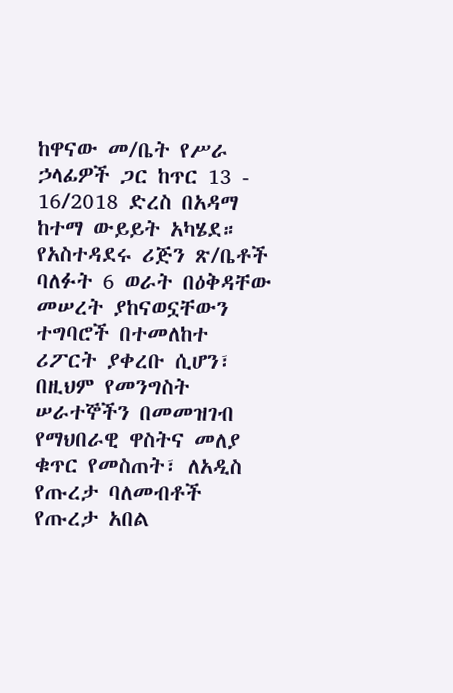ከዋናው መ/ቤት የሥራ ኃላፊዎች ጋር ከጥር 13 - 16/2018 ድረስ በአዳማ ከተማ ውይይት አካሄደ።
የአስተዳደሩ ሪጅን ጽ/ቤቶች ባለፉት 6 ወራት በዕቅዳቸው መሠረት ያከናወኗቸውን ተግባሮች በተመለከተ ሪፖርት ያቀረቡ ሲሆን፣ በዚህም የመንግስት ሠራተኞችን በመመዝገብ የማህበራዊ ዋስትና መለያ ቁጥር የመስጠት፣ ለአዲስ የጡረታ ባለመብቶች የጡረታ አበል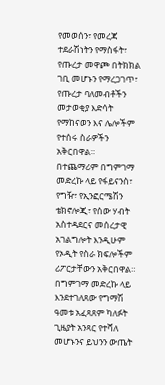የመወሰን፣ የመረጃ ተደራሽነትን የማስፋት፣ የጡረታ መዋጮ በትክክል ገቢ መሆኑን የማረጋገጥ፣ የጡረታ ባለመብቶችን መታወቂያ እድሳት የማከናወን እና ሌሎችም የተሰሩ ስራዎችን አቅርበዋል።
በተጨማሪም በግምገማ መድረኩ ላይ የፋይናንስ፣ የግዥ፣ የኢንፎርሜሽን ቴክኖሎጂ፣ የሰው ሃብት አስተዳደርና መሰረታዊ አገልግሎት እንዲሁም የኦዲት የስራ ክፍሎችም ሪፖርታቸውን አቅርበዋል።
በግምገማ መድረኩ ላይ እንደተገለጸው የግማሽ ዓመቱ አፈጻጸም ካለፉት ጊዜያት አንጻር የተሻለ መሆኑንና ይህንን ውጤት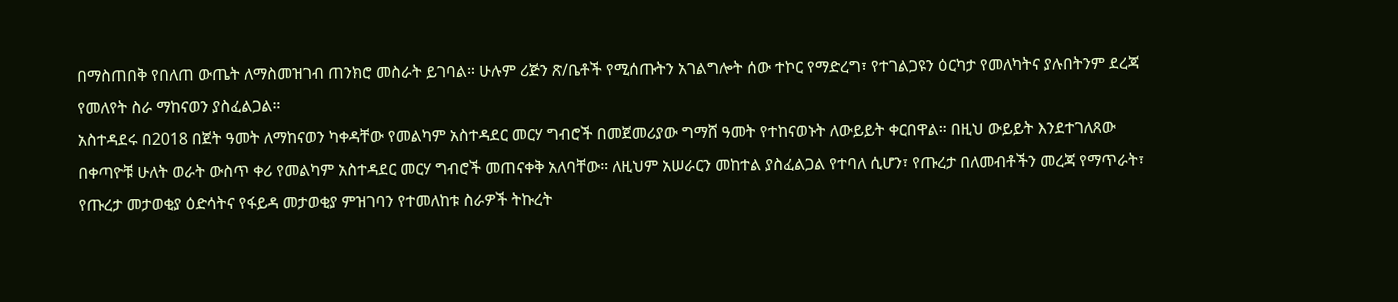በማስጠበቅ የበለጠ ውጤት ለማስመዝገብ ጠንክሮ መስራት ይገባል። ሁሉም ሪጅን ጽ/ቤቶች የሚሰጡትን አገልግሎት ሰው ተኮር የማድረግ፣ የተገልጋዩን ዕርካታ የመለካትና ያሉበትንም ደረጃ የመለየት ስራ ማከናወን ያስፈልጋል።
አስተዳደሩ በ2018 በጀት ዓመት ለማከናወን ካቀዳቸው የመልካም አስተዳደር መርሃ ግብሮች በመጀመሪያው ግማሸ ዓመት የተከናወኑት ለውይይት ቀርበዋል። በዚህ ውይይት እንደተገለጸው በቀጣዮቹ ሁለት ወራት ውስጥ ቀሪ የመልካም አስተዳደር መርሃ ግብሮች መጠናቀቅ አለባቸው። ለዚህም አሠራርን መከተል ያስፈልጋል የተባለ ሲሆን፣ የጡረታ በለመብቶችን መረጃ የማጥራት፣ የጡረታ መታወቂያ ዕድሳትና የፋይዳ መታወቂያ ምዝገባን የተመለከቱ ስራዎች ትኩረት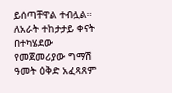ይሰጣቸዋል ተብሏል።
ለአራት ተከታታይ ቀናት በተካሄደው የመጀመሪያው ግማሽ ዓመት ዕቅድ አፈጻጸም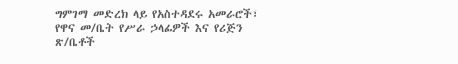ግምገማ መድረክ ላይ የአስተዳደሩ አመራሮች፣ የዋና መ/ቤት የሥራ ኃላፊዎች እና የሪጅን ጽ/ቤቶች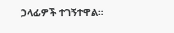ኃላፊዎች ተገኝተዋል።